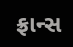ફ્રાન્સ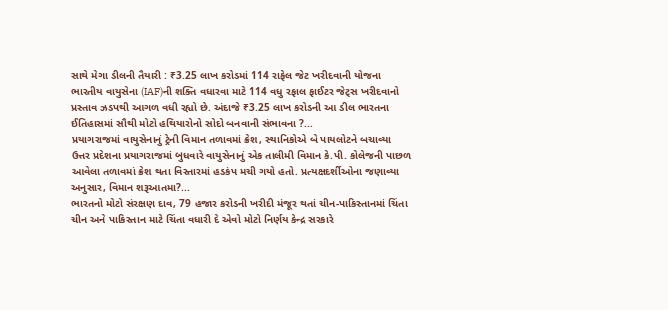સાથે મેગા ડીલની તૈયારી : ₹3.25 લાખ કરોડમાં 114 રાફેલ જેટ ખરીદવાની યોજના
ભારતીય વાયુસેના (IAF)ની શક્તિ વધારવા માટે 114 વધુ રફાલ ફાઈટર જેટ્સ ખરીદવાનો પ્રસ્તાવ ઝડપથી આગળ વધી રહ્યો છે. અંદાજે ₹3.25 લાખ કરોડની આ ડીલ ભારતના ઈતિહાસમાં સૌથી મોટો હથિયારોનો સોદો બનવાની સંભાવના ?...
પ્રયાગરાજમાં વાયુસેનાનું ટ્રેની વિમાન તળાવમાં ક્રેશ, સ્થાનિકોએ બે પાયલોટને બચાવ્યા
ઉત્તર પ્રદેશના પ્રયાગરાજમાં બુધવારે વાયુસેનાનું એક તાલીમી વિમાન કે.પી. કોલેજની પાછળ આવેલા તળાવમાં ક્રેશ થતા વિસ્તારમાં હડકંપ મચી ગયો હતો. પ્રત્યક્ષદર્શીઓના જણાવ્યા અનુસાર, વિમાન શરૂઆતમા?...
ભારતનો મોટો સંરક્ષણ દાવ, 79 હજાર કરોડની ખરીદી મંજૂર થતાં ચીન-પાકિસ્તાનમાં ચિંતા
ચીન અને પાકિસ્તાન માટે ચિંતા વધારી દે એવો મોટો નિર્ણય કેન્દ્ર સરકારે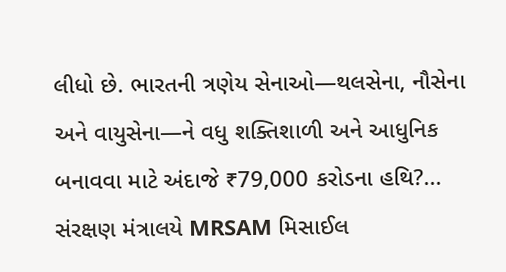લીધો છે. ભારતની ત્રણેય સેનાઓ—થલસેના, નૌસેના અને વાયુસેના—ને વધુ શક્તિશાળી અને આધુનિક બનાવવા માટે અંદાજે ₹79,000 કરોડના હથિ?...
સંરક્ષણ મંત્રાલયે MRSAM મિસાઈલ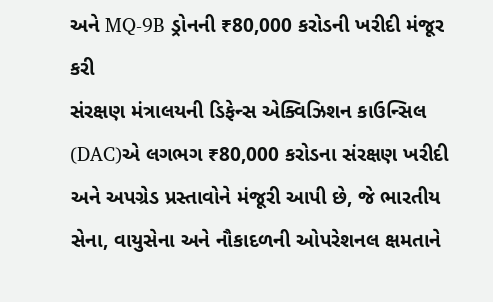અને MQ-9B ડ્રોનની ₹80,000 કરોડની ખરીદી મંજૂર કરી
સંરક્ષણ મંત્રાલયની ડિફેન્સ એક્વિઝિશન કાઉન્સિલ (DAC)એ લગભગ ₹80,000 કરોડના સંરક્ષણ ખરીદી અને અપગ્રેડ પ્રસ્તાવોને મંજૂરી આપી છે, જે ભારતીય સેના, વાયુસેના અને નૌકાદળની ઓપરેશનલ ક્ષમતાને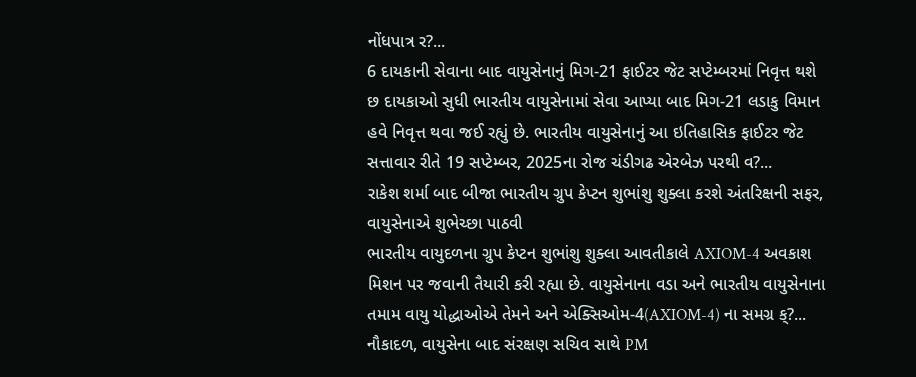નોંધપાત્ર ર?...
6 દાયકાની સેવાના બાદ વાયુસેનાનું મિગ-21 ફાઈટર જેટ સપ્ટેમ્બરમાં નિવૃત્ત થશે
છ દાયકાઓ સુધી ભારતીય વાયુસેનામાં સેવા આપ્યા બાદ મિગ-21 લડાકુ વિમાન હવે નિવૃત્ત થવા જઈ રહ્યું છે. ભારતીય વાયુસેનાનું આ ઇતિહાસિક ફાઈટર જેટ સત્તાવાર રીતે 19 સપ્ટેમ્બર, 2025ના રોજ ચંડીગઢ એરબેઝ પરથી વ?...
રાકેશ શર્મા બાદ બીજા ભારતીય ગ્રુપ કેપ્ટન શુભાંશુ શુક્લા કરશે અંતરિક્ષની સફર, વાયુસેનાએ શુભેચ્છા પાઠવી
ભારતીય વાયુદળના ગ્રુપ કેપ્ટન શુભાંશુ શુક્લા આવતીકાલે AXIOM-4 અવકાશ મિશન પર જવાની તૈયારી કરી રહ્યા છે. વાયુસેનાના વડા અને ભારતીય વાયુસેનાના તમામ વાયુ યોદ્ધાઓએ તેમને અને એક્સિઓમ-4(AXIOM-4) ના સમગ્ર ક્?...
નૌકાદળ, વાયુસેના બાદ સંરક્ષણ સચિવ સાથે PM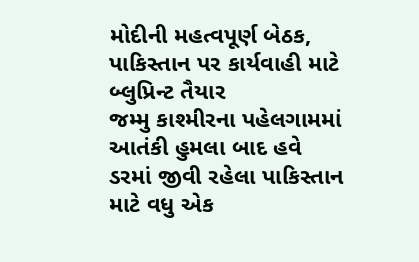મોદીની મહત્વપૂર્ણ બેઠક, પાકિસ્તાન પર કાર્યવાહી માટે બ્લુપ્રિન્ટ તૈયાર
જમ્મુ કાશ્મીરના પહેલગામમાં આતંકી હુમલા બાદ હવે ડરમાં જીવી રહેલા પાકિસ્તાન માટે વધુ એક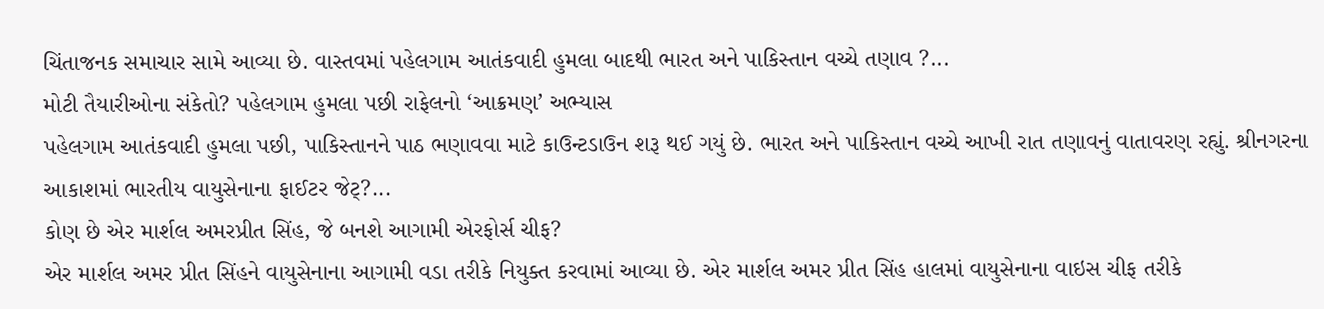ચિંતાજનક સમાચાર સામે આવ્યા છે. વાસ્તવમાં પહેલગામ આતંકવાદી હુમલા બાદથી ભારત અને પાકિસ્તાન વચ્ચે તણાવ ?...
મોટી તૈયારીઓના સંકેતો? પહેલગામ હુમલા પછી રાફેલનો ‘આક્રમણ’ અભ્યાસ
પહેલગામ આતંકવાદી હુમલા પછી, પાકિસ્તાનને પાઠ ભણાવવા માટે કાઉન્ટડાઉન શરૂ થઈ ગયું છે. ભારત અને પાકિસ્તાન વચ્ચે આખી રાત તણાવનું વાતાવરણ રહ્યું. શ્રીનગરના આકાશમાં ભારતીય વાયુસેનાના ફાઈટર જેટ્?...
કોણ છે એર માર્શલ અમરપ્રીત સિંહ, જે બનશે આગામી એરફોર્સ ચીફ?
એર માર્શલ અમર પ્રીત સિંહને વાયુસેનાના આગામી વડા તરીકે નિયુક્ત કરવામાં આવ્યા છે. એર માર્શલ અમર પ્રીત સિંહ હાલમાં વાયુસેનાના વાઇસ ચીફ તરીકે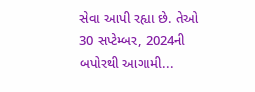સેવા આપી રહ્યા છે. તેઓ 30 સપ્ટેમ્બર, 2024ની બપોરથી આગામી...